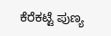ಕೆರೆಕಟ್ಟೆ ಪುಣ್ಯ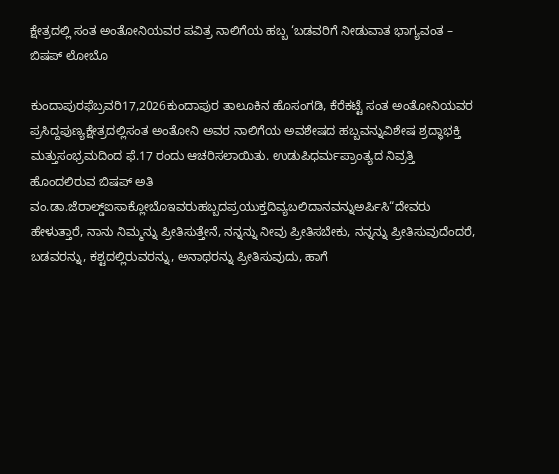ಕ್ಷೇತ್ರದಲ್ಲಿ ಸಂತ ಅಂತೋನಿಯವರ ಪವಿತ್ರ ನಾಲಿಗೆಯ ಹಬ್ಬ ‘ಬಡವರಿಗೆ ನೀಡುವಾತ ಭಾಗ್ಯವಂತ – ಬಿಷಪ್ ಲೋಬೊ

ಕುಂದಾಪುರಫೆಬ್ರವರಿ17,2026ಕುಂದಾಪುರ ತಾಲೂಕಿನ ಹೊಸಂಗಡಿ, ಕೆರೆಕಟ್ಟೆ ಸಂತ ಅಂತೋನಿಯವರ ಪ್ರಸಿದ್ದಪುಣ್ಯಕ್ಷೇತ್ರದಲ್ಲಿಸಂತ ಅಂತೋನಿ ಅವರ ನಾಲಿಗೆಯ ಅವಶೇಷದ ಹಬ್ಬವನ್ನುವಿಶೇಷ ಶ್ರದ್ಧಾಭಕ್ತಿ ಮತ್ತುಸಂಭ್ರಮದಿಂದ ಫೆ.17 ರಂದು ಆಚರಿಸಲಾಯಿತು. ಉಡುಪಿಧರ್ಮಪ್ರಾಂತ್ಯದ ನಿವ್ರತ್ತಿ ಹೊಂದಲಿರುವ ಬಿಷಪ್ ಅತಿ ವಂ.ಡಾ.ಜೆರಾಲ್ಡ್ಐಸಾಕ್ಲೋಬೊಇವರುಹಬ್ಬದಪ್ರಯುಕ್ತದಿವ್ಯಬಲಿದಾನವನ್ನುಅರ್ಪಿಸಿ“ದೇವರು ಹೇಳುತ್ತಾರೆ, ನಾನು ನಿಮ್ಮನ್ನು ಪ್ರೀತಿಸುತ್ತೇನೆ, ನನ್ನನ್ನು ನೀವು ಪ್ರೀತಿಸಬೇಕು, ನನ್ನನ್ನು ಪ್ರೀತಿಸುವುದೆಂದರೆ, ಬಡವರನ್ನು, ಕಶ್ಟದಲ್ಲಿರುವರನ್ನು, ಅನಾಥರನ್ನು ಪ್ರೀತಿಸುವುದು, ಹಾಗೆ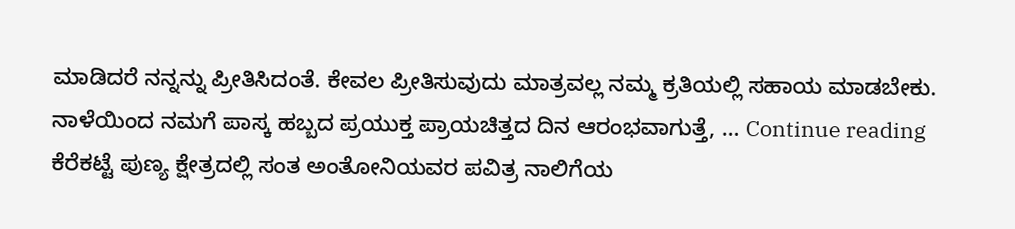ಮಾಡಿದರೆ ನನ್ನನ್ನು ಪ್ರೀತಿಸಿದಂತೆ. ಕೇವಲ ಪ್ರೀತಿಸುವುದು ಮಾತ್ರವಲ್ಲ ನಮ್ಮ ಕ್ರತಿಯಲ್ಲಿ ಸಹಾಯ ಮಾಡಬೇಕು. ನಾಳೆಯಿಂದ ನಮಗೆ ಪಾಸ್ಕ ಹಬ್ಬದ ಪ್ರಯುಕ್ತ ಪ್ರಾಯಚಿತ್ತದ ದಿನ ಆರಂಭವಾಗುತ್ತೆ, … Continue reading ಕೆರೆಕಟ್ಟೆ ಪುಣ್ಯ ಕ್ಷೇತ್ರದಲ್ಲಿ ಸಂತ ಅಂತೋನಿಯವರ ಪವಿತ್ರ ನಾಲಿಗೆಯ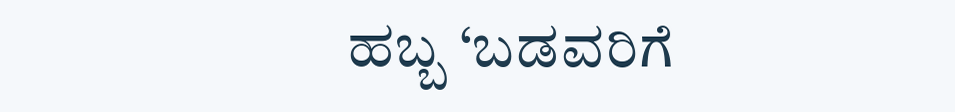ಹಬ್ಬ ‘ಬಡವರಿಗೆ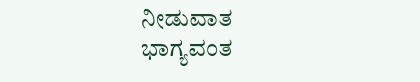ನೀಡುವಾತ ಭಾಗ್ಯವಂತ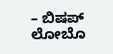– ಬಿಷಪ್ ಲೋಬೊ